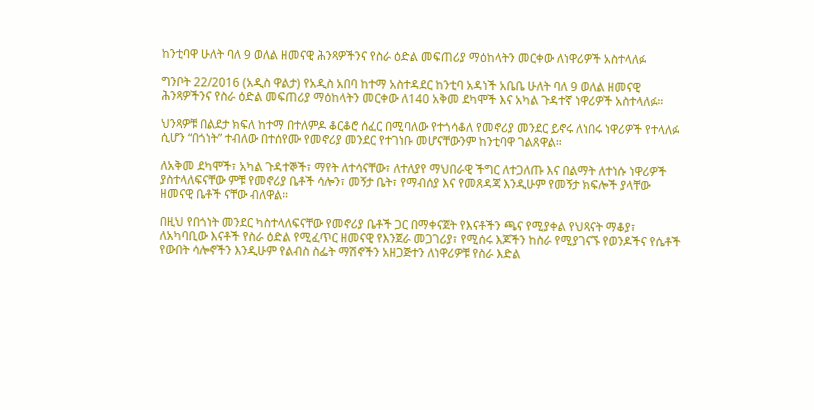ከንቲባዋ ሁለት ባለ 9 ወለል ዘመናዊ ሕንጻዎችንና የስራ ዕድል መፍጠሪያ ማዕከላትን መርቀው ለነዋሪዎች አስተላለፉ

ግንቦት 22/2016 (አዲስ ዋልታ) የአዲስ አበባ ከተማ አስተዳደር ከንቲባ አዳነች አቤቤ ሁለት ባለ 9 ወለል ዘመናዊ ሕንጻዎችንና የስራ ዕድል መፍጠሪያ ማዕከላትን መርቀው ለ140 አቅመ ደካሞች እና አካል ጉዳተኛ ነዋሪዎች አስተላለፉ።

ህንጻዎቹ በልደታ ክፍለ ከተማ በተለምዶ ቆርቆሮ ሰፈር በሚባለው የተጎሳቆለ የመኖሪያ መንደር ይኖሩ ለነበሩ ነዋሪዎች የተላለፉ ሲሆን “በጎነት” ተብለው በተሰየሙ የመኖሪያ መንደር የተገነቡ መሆናቸውንም ከንቲባዋ ገልጸዋል።

ለአቅመ ደካሞች፣ አካል ጉዳተኞች፣ ማየት ለተሳናቸው፣ ለተለያየ ማህበራዊ ችግር ለተጋለጡ እና በልማት ለተነሱ ነዋሪዎች ያስተላለፍናቸው ምቹ የመኖሪያ ቤቶች ሳሎን፣ መኝታ ቤት፣ የማብሰያ እና የመጸዳጃ እንዲሁም የመኝታ ክፍሎች ያላቸው ዘመናዊ ቤቶች ናቸው ብለዋል።

በዚህ የበጎነት መንደር ካስተላለፍናቸው የመኖሪያ ቤቶች ጋር በማቀናጀት የእናቶችን ጫና የሚያቀል የህጻናት ማቆያ፣ ለአካባቢው እናቶች የስራ ዕድል የሚፈጥር ዘመናዊ የእንጀራ መጋገሪያ፣ የሚሰሩ እጆችን ከስራ የሚያገናኙ የወንዶችና የሴቶች የውበት ሳሎኖችን እንዲሁም የልብስ ስፌት ማሽኖችን አዘጋጅተን ለነዋሪዎቹ የስራ እድል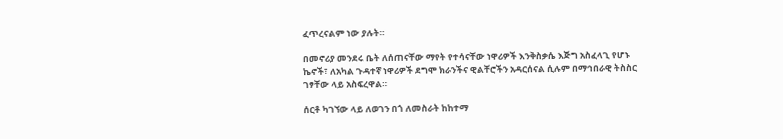ፈጥረናልም ነው ያሉት።

በመኖሪያ መንደሩ ቤት ለሰጠናቸው ማየት የተሳናቸው ነዋሪዎች እንቅስቃሴ እጅግ አስፈላጊ የሆኑ ኬኖች፣ ለአካል ጉዳተኛ ነዋሪዎች ደግሞ ክራንችና ዊልቸሮችን አዳርሰናል ሲሉም በማኅበራዊ ትስስር ገፃቸው ላይ አስፍረዋል።

ሰርቶ ካገኘው ላይ ለወገን በጎ ለመስራት ከከተማ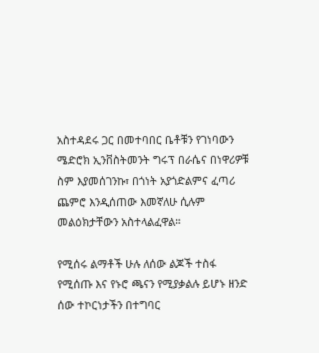አስተዳደሩ ጋር በመተባበር ቤቶቹን የገነባውን ሜድሮክ ኢንቨስትመንት ግሩፕ በራሴና በነዋሪዎቹ ስም እያመሰገንኩ፣ በጎነት አያጎድልምና ፈጣሪ ጨምሮ እንዲሰጠው እመኛለሁ ሲሉም መልዕክታቸውን አስተላልፈዋል።

የሚሰሩ ልማቶች ሁሉ ለሰው ልጆች ተስፋ የሚሰጡ እና የኑሮ ጫናን የሚያቃልሉ ይሆኑ ዘንድ ሰው ተኮርነታችን በተግባር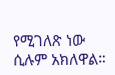የሚገለጽ ነው ሲሉም አክለዋል።